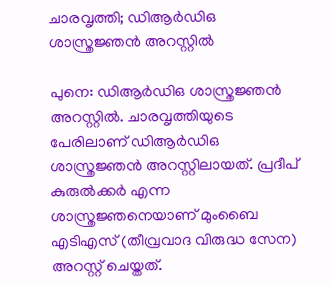ചാരവൃത്തി; ഡിആർഡിഒ ശാസ്ത്രജ്ഞൻ അറസ്റ്റിൽ

പുനെ: ഡിആർഡിഒ ശാസ്ത്രജ്ഞൻ അറസ്റ്റിൽ. ചാരവൃത്തിയുടെ പേരിലാണ് ഡിആർഡിഒ ശാസ്ത്രജ്ഞൻ അറസ്റ്റിലായത്. പ്രദീപ് കുരുൽക്കർ എന്ന ശാസ്ത്രജ്ഞനെയാണ് മുംബൈ എടിഎസ് (തീവ്രവാദ വിരുദ്ധ സേന) അറസ്റ്റ് ചെയ്തത്.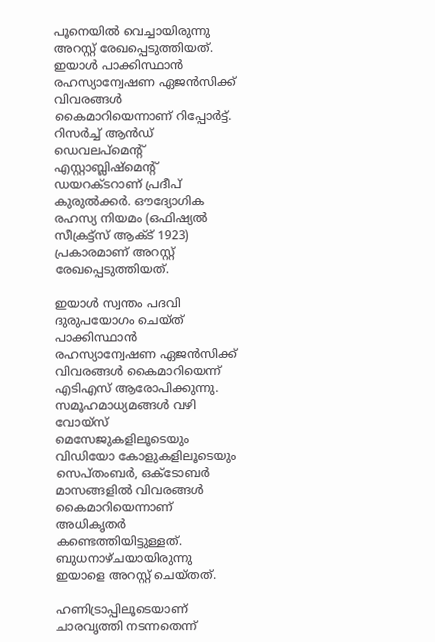പൂനെയിൽ വെച്ചായിരുന്നു അറസ്റ്റ് രേഖപ്പെടുത്തിയത്. ഇയാൾ പാക്കിസ്ഥാൻ രഹസ്യാന്വേഷണ ഏജൻസിക്ക് വിവരങ്ങൾ കൈമാറിയെന്നാണ് റിപ്പോർട്ട്. റിസർച്ച് ആൻഡ് ഡെവലപ്‌മെന്റ് എസ്റ്റാബ്ലിഷ്‌മെന്റ് ഡയറക്ടറാണ് പ്രദീപ് കുരുൽക്കർ. ഔദ്യോഗിക രഹസ്യ നിയമം (ഒഫിഷ്യൽ സീക്രട്ട്‌സ് ആക്ട് 1923) പ്രകാരമാണ് അറസ്റ്റ് രേഖപ്പെടുത്തിയത്.

ഇയാൾ സ്വന്തം പദവി ദുരുപയോഗം ചെയ്ത് പാക്കിസ്ഥാൻ രഹസ്യാന്വേഷണ ഏജൻസിക്ക് വിവരങ്ങൾ കൈമാറിയെന്ന് എടിഎസ് ആരോപിക്കുന്നു. സമൂഹമാധ്യമങ്ങൾ വഴി വോയ്‌സ് മെസേജുകളിലൂടെയും വിഡിയോ കോളുകളിലൂടെയും സെപ്തംബർ, ഒക്ടോബർ മാസങ്ങളിൽ വിവരങ്ങൾ കൈമാറിയെന്നാണ് അധികൃതർ കണ്ടെത്തിയിട്ടുള്ളത്. ബുധനാഴ്ചയായിരുന്നു ഇയാളെ അറസ്റ്റ് ചെയ്തത്.

ഹണിട്രാപ്പിലൂടെയാണ് ചാരവൃത്തി നടന്നതെന്ന്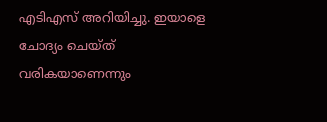എടിഎസ് അറിയിച്ചു. ഇയാളെ ചോദ്യം ചെയ്ത് വരികയാണെന്നും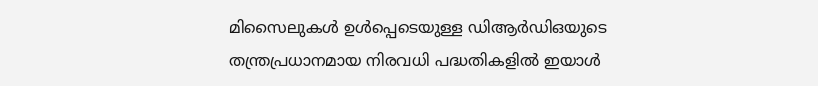മിസൈലുകൾ ഉൾപ്പെടെയുള്ള ഡിആർഡിഒയുടെ തന്ത്രപ്രധാനമായ നിരവധി പദ്ധതികളിൽ ഇയാൾ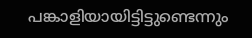പങ്കാളിയായിട്ടിട്ടുണ്ടെന്നും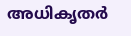അധികൃതർ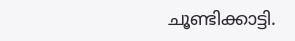ചൂണ്ടിക്കാട്ടി.